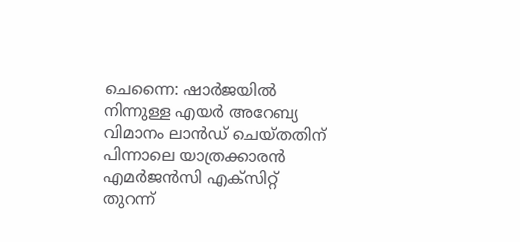ചെന്നൈ: ഷാർജയിൽ നിന്നുള്ള എയർ അറേബ്യ വിമാനം ലാൻഡ് ചെയ്തതിന് പിന്നാലെ യാത്രക്കാരൻ എമർജൻസി എക്സിറ്റ് തുറന്ന്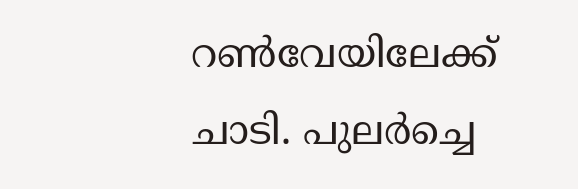റൺവേയിലേക്ക് ചാടി. പുലർച്ചെ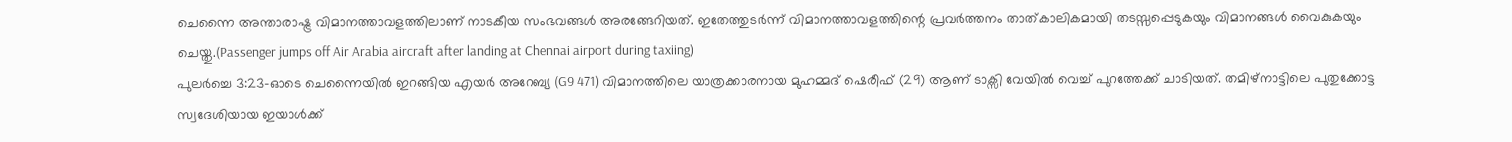ചെന്നൈ അന്താരാഷ്ട്ര വിമാനത്താവളത്തിലാണ് നാടകീയ സംഭവങ്ങൾ അരങ്ങേറിയത്. ഇതേത്തുടർന്ന് വിമാനത്താവളത്തിന്റെ പ്രവർത്തനം താത്കാലികമായി തടസ്സപ്പെടുകയും വിമാനങ്ങൾ വൈകുകയും ചെയ്തു.(Passenger jumps off Air Arabia aircraft after landing at Chennai airport during taxiing)
പുലർച്ചെ 3:23-ഓടെ ചെന്നൈയിൽ ഇറങ്ങിയ എയർ അറേബ്യ (G9 471) വിമാനത്തിലെ യാത്രക്കാരനായ മുഹമ്മദ് ഷെരീഫ് (29) ആണ് ടാക്സി വേയിൽ വെച്ച് പുറത്തേക്ക് ചാടിയത്. തമിഴ്നാട്ടിലെ പുതുക്കോട്ട സ്വദേശിയായ ഇയാൾക്ക്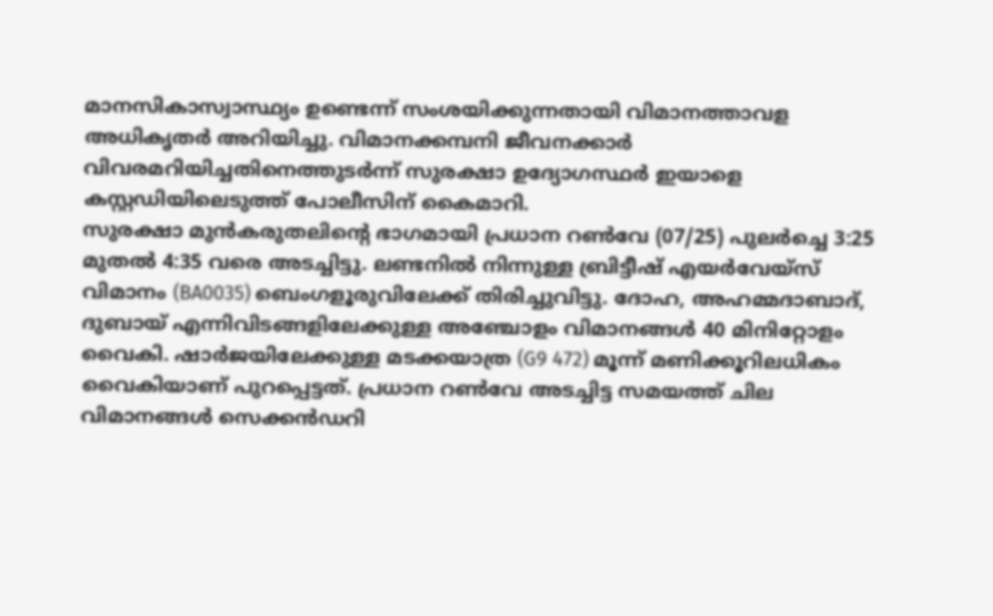മാനസികാസ്വാസ്ഥ്യം ഉണ്ടെന്ന് സംശയിക്കുന്നതായി വിമാനത്താവള അധികൃതർ അറിയിച്ചു. വിമാനക്കമ്പനി ജീവനക്കാർ വിവരമറിയിച്ചതിനെത്തുടർന്ന് സുരക്ഷാ ഉദ്യോഗസ്ഥർ ഇയാളെ കസ്റ്റഡിയിലെടുത്ത് പോലീസിന് കൈമാറി.
സുരക്ഷാ മുൻകരുതലിന്റെ ഭാഗമായി പ്രധാന റൺവേ (07/25) പുലർച്ചെ 3:25 മുതൽ 4:35 വരെ അടച്ചിട്ടു. ലണ്ടനിൽ നിന്നുള്ള ബ്രിട്ടീഷ് എയർവേയ്സ് വിമാനം (BA0035) ബെംഗളൂരുവിലേക്ക് തിരിച്ചുവിട്ടു. ദോഹ, അഹമ്മദാബാദ്, ദുബായ് എന്നിവിടങ്ങളിലേക്കുള്ള അഞ്ചോളം വിമാനങ്ങൾ 40 മിനിറ്റോളം വൈകി. ഷാർജയിലേക്കുള്ള മടക്കയാത്ര (G9 472) മൂന്ന് മണിക്കൂറിലധികം വൈകിയാണ് പുറപ്പെട്ടത്. പ്രധാന റൺവേ അടച്ചിട്ട സമയത്ത് ചില വിമാനങ്ങൾ സെക്കൻഡറി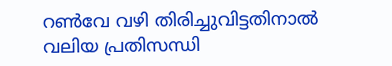റൺവേ വഴി തിരിച്ചുവിട്ടതിനാൽ വലിയ പ്രതിസന്ധി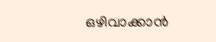ഒഴിവാക്കാൻ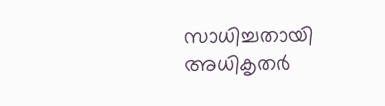സാധിച്ചതായി അധികൃതർ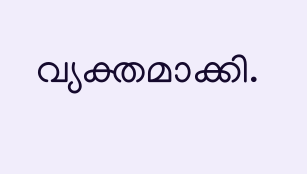വ്യക്തമാക്കി.